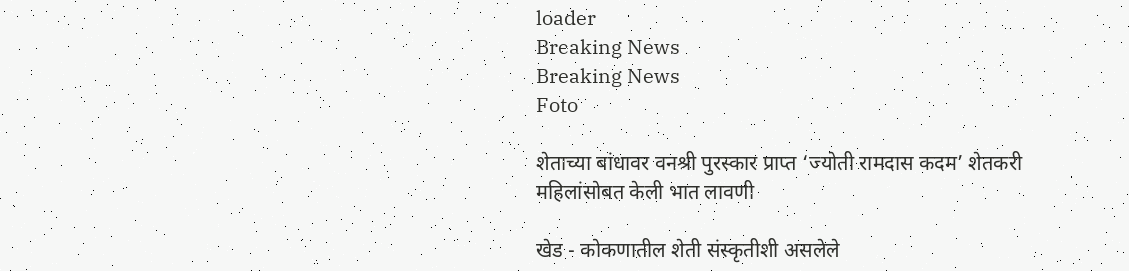loader
Breaking News
Breaking News
Foto

शेताच्या बांधावर वनश्री पुरस्कार प्राप्त ‘ज्योती रामदास कदम’ शेतकरी महिलांसोबत केली भात लावणी

खेड - कोकणातील शेती संस्कृतीशी असलेले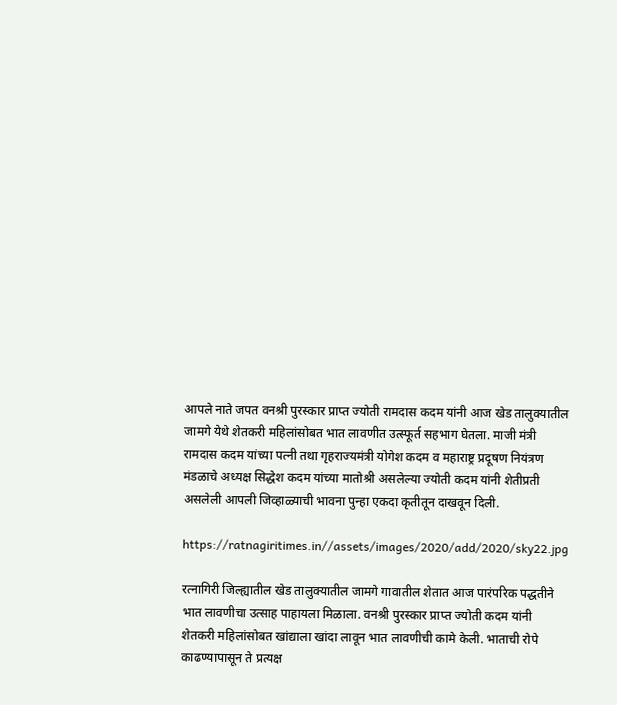आपले नाते जपत वनश्री पुरस्कार प्राप्त ज्योती रामदास कदम यांनी आज खेड तालुक्यातील जामगे येथे शेतकरी महिलांसोबत भात लावणीत उत्स्फूर्त सहभाग घेतला. माजी मंत्री रामदास कदम यांच्या पत्नी तथा गृहराज्यमंत्री योगेश कदम व महाराष्ट्र प्रदूषण नियंत्रण मंडळाचे अध्यक्ष सिद्धेश कदम यांच्या मातोश्री असलेल्या ज्योती कदम यांनी शेतीप्रती असलेली आपली जिव्हाळ्याची भावना पुन्हा एकदा कृतीतून दाखवून दिली.

https://ratnagiritimes.in//assets/images/2020/add/2020/sky22.jpg

रत्नागिरी जिल्ह्यातील खेड तालुक्यातील जामगे गावातील शेतात आज पारंपरिक पद्धतीने भात लावणीचा उत्साह पाहायला मिळाला. वनश्री पुरस्कार प्राप्त ज्योती कदम यांनी शेतकरी महिलांसोबत खांद्याला खांदा लावून भात लावणीची कामे केली. भाताची रोपे काढण्यापासून ते प्रत्यक्ष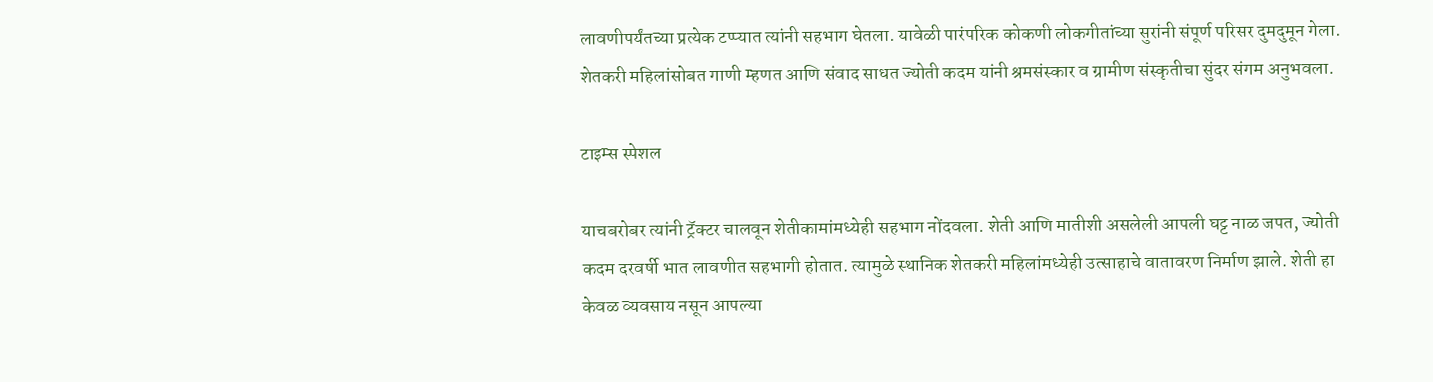लावणीपर्यंतच्या प्रत्येक टप्प्यात त्यांनी सहभाग घेतला. यावेळी पारंपरिक कोकणी लोकगीतांच्या सुरांनी संपूर्ण परिसर दुमदुमून गेला. शेतकरी महिलांसोबत गाणी म्हणत आणि संवाद साधत ज्योती कदम यांनी श्रमसंस्कार व ग्रामीण संस्कृतीचा सुंदर संगम अनुभवला.

टाइम्स स्पेशल

याचबरोबर त्यांनी ट्रॅक्टर चालवून शेतीकामांमध्येही सहभाग नोंदवला. शेती आणि मातीशी असलेली आपली घट्ट नाळ जपत, ज्योती कदम दरवर्षी भात लावणीत सहभागी होतात. त्यामुळे स्थानिक शेतकरी महिलांमध्येही उत्साहाचे वातावरण निर्माण झाले. शेती हा केवळ व्यवसाय नसून आपल्या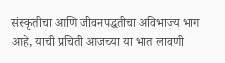संस्कृतीचा आणि जीवनपद्धतीचा अविभाज्य भाग आहे, याची प्रचिती आजच्या या भात लावणी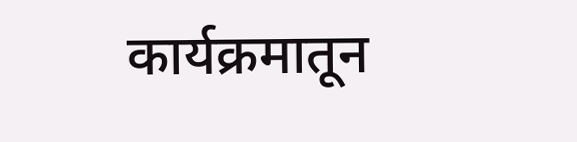कार्यक्रमातून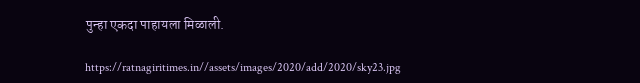पुन्हा एकदा पाहायला मिळाली.

https://ratnagiritimes.in//assets/images/2020/add/2020/sky23.jpg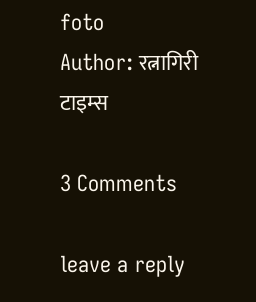foto
Author: रत्नागिरी टाइम्स

3 Comments

leave a reply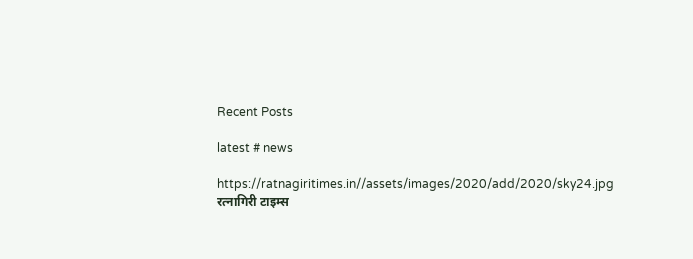Recent Posts

latest # news

https://ratnagiritimes.in//assets/images/2020/add/2020/sky24.jpg
रत्नागिरी टाइम्स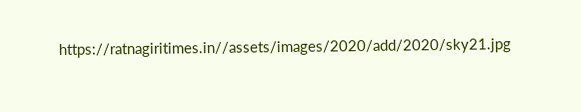https://ratnagiritimes.in//assets/images/2020/add/2020/sky21.jpg